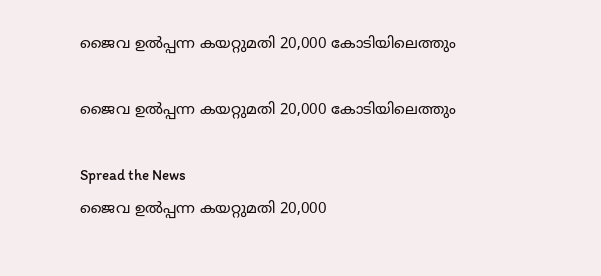ജൈവ ഉല്‍പ്പന്ന കയറ്റുമതി 20,000 കോടിയിലെത്തും

ജൈവ ഉല്‍പ്പന്ന കയറ്റുമതി 20,000 കോടിയിലെത്തും

Spread the News
ജൈവ ഉല്‍പ്പന്ന കയറ്റുമതി 20,000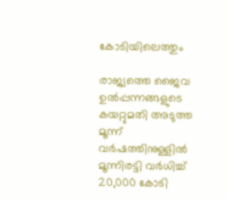കോടിയിലെത്തും

രാജ്യത്തെ ജൈവ ഉല്‍പ്പന്നങ്ങളുടെ കയറ്റുമതി അടുത്ത മൂന്ന് വര്‍ഷത്തിനുള്ളില്‍ മൂന്നിരട്ടി വര്‍ധിച്ച് 20,000 കോടി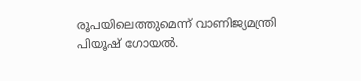രൂപയിലെത്തുമെന്ന് വാണിജ്യമന്ത്രി പിയൂഷ് ഗോയല്‍.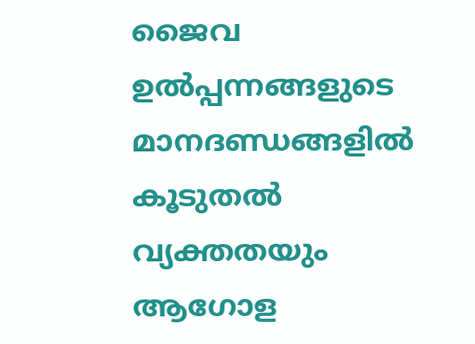ജൈവ ഉല്‍പ്പന്നങ്ങളുടെ മാനദണ്ഡങ്ങളില്‍ കൂടുതല്‍ വ്യക്തതയും ആഗോള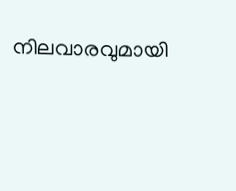നിലവാരവുമായി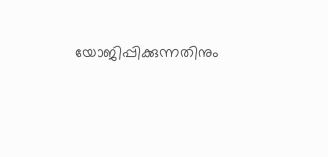യോജിപ്പിക്കുന്നതിനും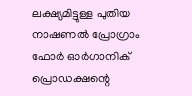ലക്ഷ്യമിട്ടുള്ള പുതിയ നാഷണല്‍ പ്രോഗ്രാം ഫോര്‍ ഓര്‍ഗാനിക് പ്രൊഡക്ഷന്റെ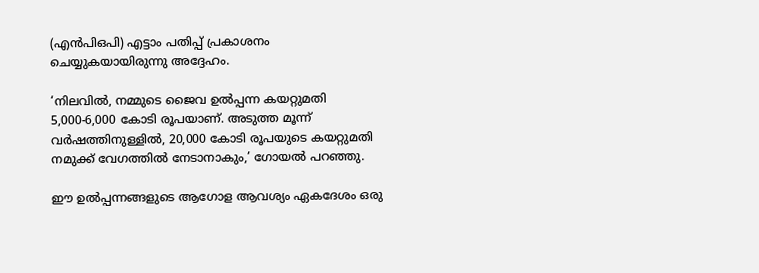(എന്‍പിഒപി) എട്ടാം പതിപ്പ് പ്രകാശനം ചെയ്യുകയായിരുന്നു അദ്ദേഹം.

‘നിലവില്‍, നമ്മുടെ ജൈവ ഉല്‍പ്പന്ന കയറ്റുമതി 5,000-6,000 കോടി രൂപയാണ്. അടുത്ത മൂന്ന് വര്‍ഷത്തിനുള്ളില്‍, 20,000 കോടി രൂപയുടെ കയറ്റുമതി നമുക്ക് വേഗത്തില്‍ നേടാനാകും,’ ഗോയല്‍ പറഞ്ഞു.

ഈ ഉല്‍പ്പന്നങ്ങളുടെ ആഗോള ആവശ്യം ഏകദേശം ഒരു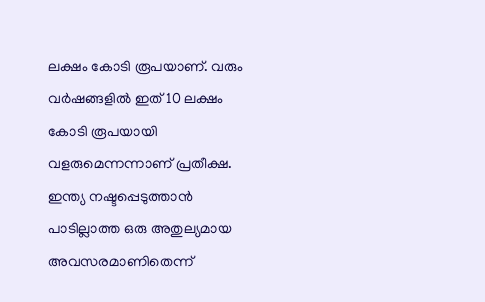ലക്ഷം കോടി രൂപയാണ്. വരും വര്‍ഷങ്ങളില്‍ ഇത് 10 ലക്ഷം കോടി രൂപയായി വളരുമെന്നന്നാണ് പ്രതീക്ഷ. ഇന്ത്യ നഷ്ടപ്പെടുത്താന്‍ പാടില്ലാത്ത ഒരു അതുല്യമായ അവസരമാണിതെന്ന്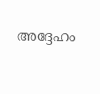അദ്ദേഹം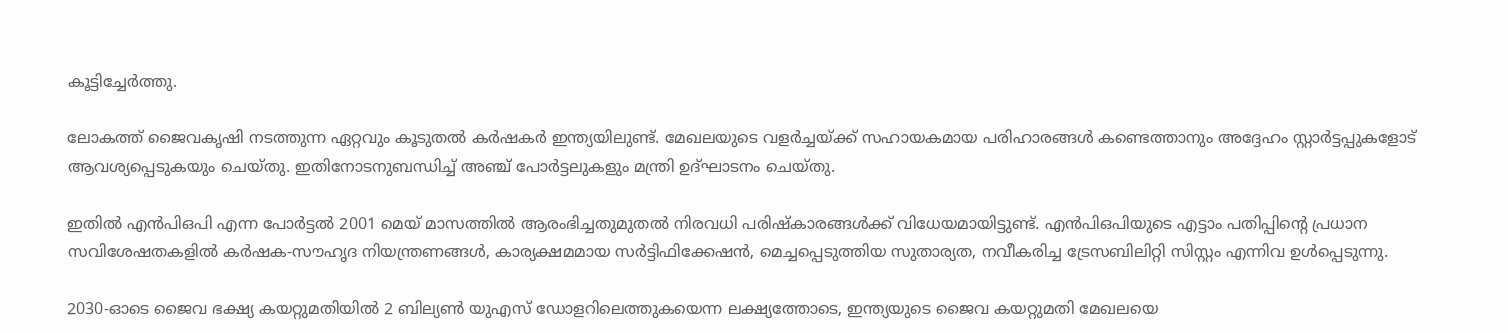കൂട്ടിച്ചേര്‍ത്തു.

ലോകത്ത് ജൈവകൃഷി നടത്തുന്ന ഏറ്റവും കൂടുതല്‍ കര്‍ഷകര്‍ ഇന്ത്യയിലുണ്ട്. മേഖലയുടെ വളര്‍ച്ചയ്ക്ക് സഹായകമായ പരിഹാരങ്ങള്‍ കണ്ടെത്താനും അദ്ദേഹം സ്റ്റാര്‍ട്ടപ്പുകളോട് ആവശ്യപ്പെടുകയും ചെയ്തു. ഇതിനോടനുബന്ധിച്ച് അഞ്ച് പോര്‍ട്ടലുകളും മന്ത്രി ഉദ്ഘാടനം ചെയ്തു.

ഇതില്‍ എന്‍പിഒപി എന്ന പോര്‍ട്ടല്‍ 2001 മെയ് മാസത്തില്‍ ആരംഭിച്ചതുമുതല്‍ നിരവധി പരിഷ്‌കാരങ്ങള്‍ക്ക് വിധേയമായിട്ടുണ്ട്. എന്‍പിഒപിയുടെ എട്ടാം പതിപ്പിന്റെ പ്രധാന സവിശേഷതകളില്‍ കര്‍ഷക-സൗഹൃദ നിയന്ത്രണങ്ങള്‍, കാര്യക്ഷമമായ സര്‍ട്ടിഫിക്കേഷന്‍, മെച്ചപ്പെടുത്തിയ സുതാര്യത, നവീകരിച്ച ട്രേസബിലിറ്റി സിസ്റ്റം എന്നിവ ഉള്‍പ്പെടുന്നു.

2030-ഓടെ ജൈവ ഭക്ഷ്യ കയറ്റുമതിയില്‍ 2 ബില്യണ്‍ യുഎസ് ഡോളറിലെത്തുകയെന്ന ലക്ഷ്യത്തോടെ, ഇന്ത്യയുടെ ജൈവ കയറ്റുമതി മേഖലയെ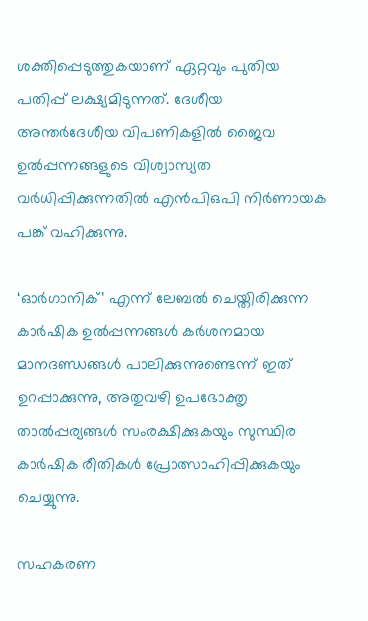ശക്തിപ്പെടുത്തുകയാണ് ഏറ്റവും പുതിയ പതിപ്പ് ലക്ഷ്യമിടുന്നത്. ദേശീയ അന്തര്‍ദേശീയ വിപണികളില്‍ ജൈവ ഉല്‍പ്പന്നങ്ങളുടെ വിശ്വാസ്യത വര്‍ധിപ്പിക്കുന്നതില്‍ എന്‍പിഒപി നിര്‍ണായക പങ്ക് വഹിക്കുന്നു.

‘ഓര്‍ഗാനിക്’ എന്ന് ലേബല്‍ ചെയ്തിരിക്കുന്ന കാര്‍ഷിക ഉല്‍പ്പന്നങ്ങള്‍ കര്‍ശനമായ മാനദണ്ഡങ്ങള്‍ പാലിക്കുന്നുണ്ടെന്ന് ഇത് ഉറപ്പാക്കുന്നു, അതുവഴി ഉപഭോക്തൃ താല്‍പ്പര്യങ്ങള്‍ സംരക്ഷിക്കുകയും സുസ്ഥിര കാര്‍ഷിക രീതികള്‍ പ്രോത്സാഹിപ്പിക്കുകയും ചെയ്യുന്നു.

സഹകരണ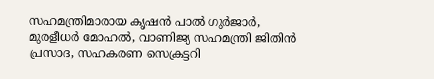സഹമന്ത്രിമാരായ കൃഷന്‍ പാല്‍ ഗുര്‍ജാര്‍, മുരളീധര്‍ മോഹല്‍, വാണിജ്യ സഹമന്ത്രി ജിതിന്‍ പ്രസാദ, സഹകരണ സെക്രട്ടറി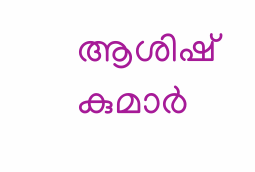ആശിഷ് കുമാര്‍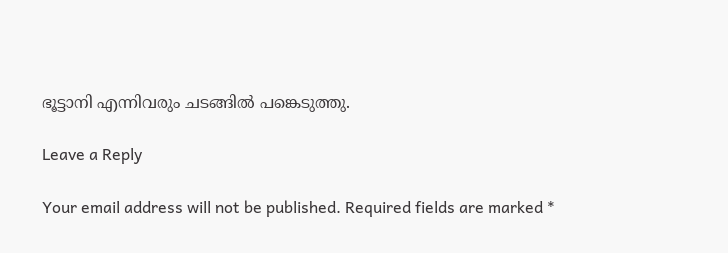ഭൂട്ടാനി എന്നിവരും ചടങ്ങില്‍ പങ്കെടുത്തു.

Leave a Reply

Your email address will not be published. Required fields are marked *